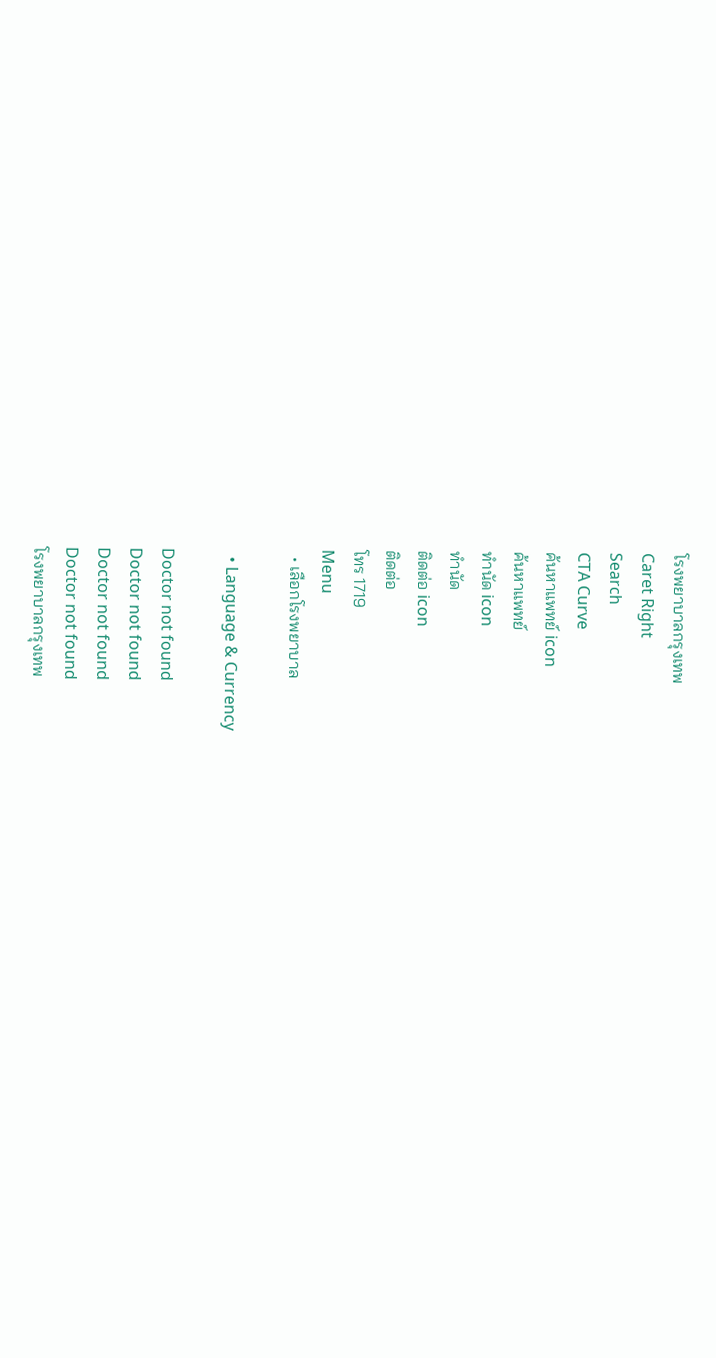โรงพยาบาลกรุงเทพ
Caret Right
Search
CTA Curve
ค้นหาแพทย์ icon
ค้นหาแพทย์
ทำนัด icon
ทำนัด
ติดต่อ icon
ติดต่อ
โทร 1719
Menu
  • เลือกโรงพยาบาล

  • Language & Currency

Doctor not found
Doctor not found
Doctor not found
Doctor not found
โรงพยาบาลกรุงเทพ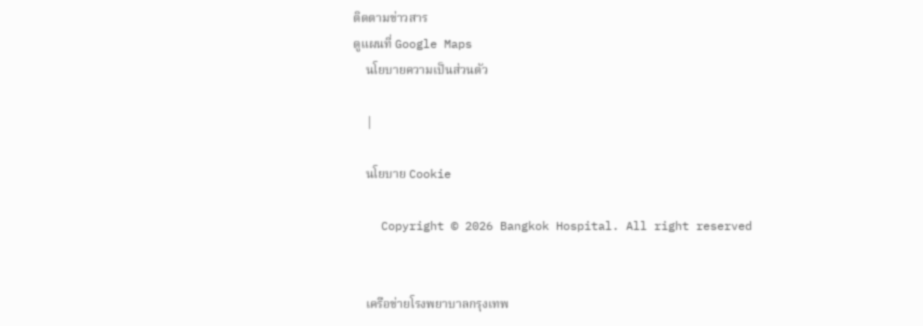ติดตามข่าวสาร
ดูแผนที่ Google Maps
    นโยบายความเป็นส่วนตัว

    |

    นโยบาย Cookie

    Copyright © 2026 Bangkok Hospital. All right reserved


    เครือข่ายโรงพยาบาลกรุงเทพ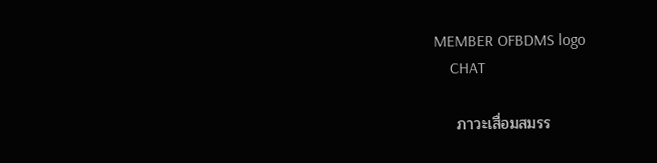MEMBER OFBDMS logo
    CHAT

    ภาวะเสื่อมสมรร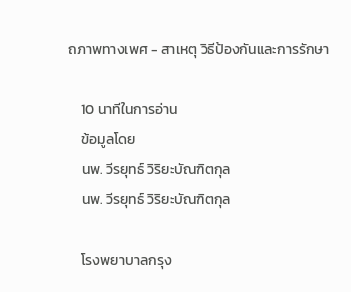ถภาพทางเพศ - สาเหตุ วิธีป้องกันและการรักษา

    10 นาทีในการอ่าน
    ข้อมูลโดย
    นพ. วีรยุทธ์ วิริยะบัณฑิตกุล
    นพ. วีรยุทธ์ วิริยะบัณฑิตกุล

    โรงพยาบาลกรุง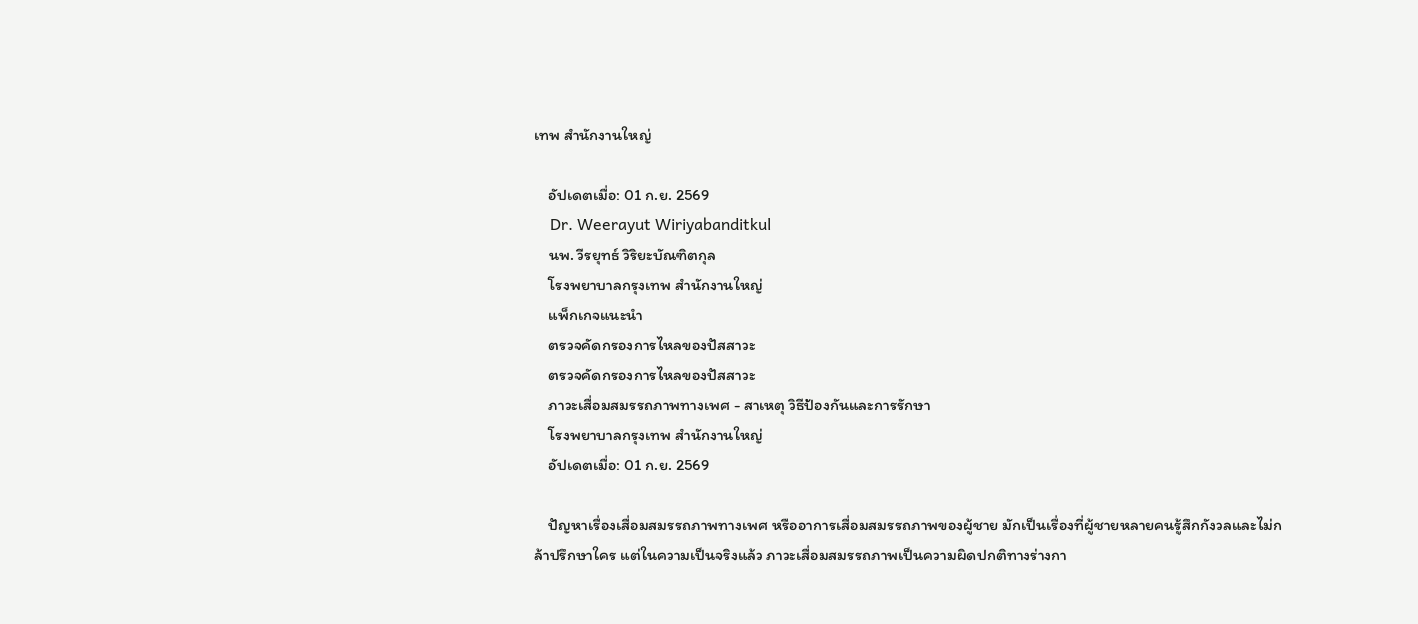เทพ สำนักงานใหญ่

    อัปเดตเมื่อ: 01 ก.ย. 2569
    Dr. Weerayut Wiriyabanditkul
    นพ. วีรยุทธ์ วิริยะบัณฑิตกุล
    โรงพยาบาลกรุงเทพ สำนักงานใหญ่
    แพ็กเกจแนะนำ
    ตรวจคัดกรองการไหลของปัสสาวะ
    ตรวจคัดกรองการไหลของปัสสาวะ
    ภาวะเสื่อมสมรรถภาพทางเพศ - สาเหตุ วิธีป้องกันและการรักษา
    โรงพยาบาลกรุงเทพ สำนักงานใหญ่
    อัปเดตเมื่อ: 01 ก.ย. 2569

    ปัญหาเรื่องเสื่อมสมรรถภาพทางเพศ หรืออาการเสื่อมสมรรถภาพของผู้ชาย มักเป็นเรื่องที่ผู้ชายหลายคนรู้สึกกังวลและไม่กล้าปรึกษาใคร แต่ในความเป็นจริงแล้ว ภาวะเสื่อมสมรรถภาพเป็นความผิดปกติทางร่างกา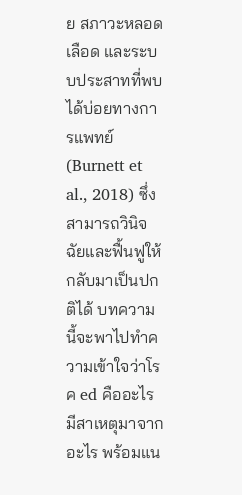ย สภาวะหลอดเลือด และระบบประสาทที่พบได้บ่อยทางการแพทย์ (Burnett et al., 2018) ซึ่งสามารถวินิจฉัยและฟื้นฟูให้กลับมาเป็นปกติได้ บทความนี้จะพาไปทำความเข้าใจว่าโรค ed คืออะไร มีสาเหตุมาจากอะไร พร้อมแน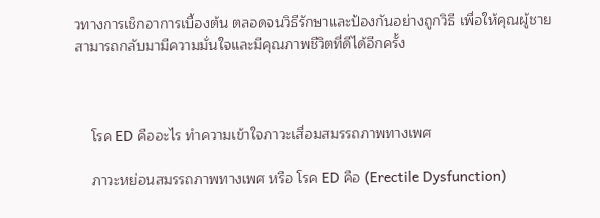วทางการเช็กอาการเบื้องต้น ตลอดจนวิธีรักษาและป้องกันอย่างถูกวิธี เพื่อให้คุณผู้ชายสามารถกลับมามีความมั่นใจและมีคุณภาพชีวิตที่ดีได้อีกครั้ง



    โรค ED คืออะไร ทำความเข้าใจภาวะเสื่อมสมรรถภาพทางเพศ

    ภาวะหย่อนสมรรถภาพทางเพศ หรือ โรค ED คือ (Erectile Dysfunction)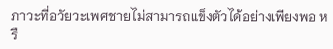ภาวะที่อวัยวะเพศชายไม่สามารถแข็งตัวได้อย่างเพียงพอ หรื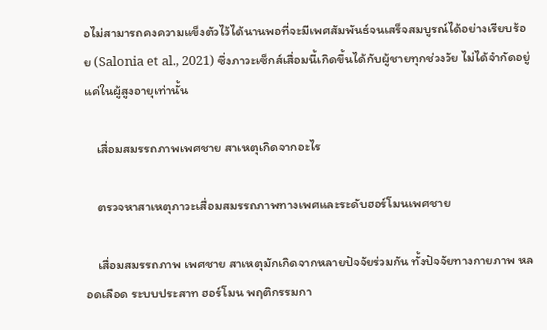อไม่สามารถคงความแข็งตัวไว้ได้นานพอที่จะมีเพศสัมพันธ์จนเสร็จสมบูรณ์ได้อย่างเรียบร้อย (Salonia et al., 2021) ซึ่งภาวะเซ็กส์เสื่อมนี้เกิดขึ้นได้กับผู้ชายทุกช่วงวัย ไม่ได้จำกัดอยู่แค่ในผู้สูงอายุเท่านั้น

    เสื่อมสมรรถภาพเพศชาย สาเหตุเกิดจากอะไร

    ตรวจหาสาเหตุภาวะเสื่อมสมรรถภาพทางเพศและระดับฮอร์โมนเพศชาย

    เสื่อมสมรรถภาพ เพศชาย สาเหตุมักเกิดจากหลายปัจจัยร่วมกัน ทั้งปัจจัยทางกายภาพ หลอดเลือด ระบบประสาท ฮอร์โมน พฤติกรรมกา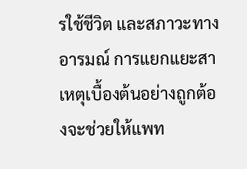รใช้ชีวิต และสภาวะทางอารมณ์ การแยกแยะสาเหตุเบื้องต้นอย่างถูกต้องจะช่วยให้แพท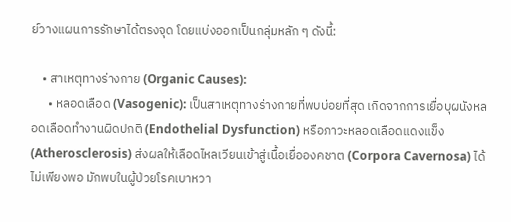ย์วางแผนการรักษาได้ตรงจุด โดยแบ่งออกเป็นกลุ่มหลัก ๆ ดังนี้:

    • สาเหตุทางร่างกาย (Organic Causes):
      • หลอดเลือด (Vasogenic): เป็นสาเหตุทางร่างกายที่พบบ่อยที่สุด เกิดจากการเยื่อบุผนังหลอดเลือดทำงานผิดปกติ (Endothelial Dysfunction) หรือภาวะหลอดเลือดแดงแข็ง (Atherosclerosis) ส่งผลให้เลือดไหลเวียนเข้าสู่เนื้อเยื่อองคชาต (Corpora Cavernosa) ได้ไม่เพียงพอ มักพบในผู้ป่วยโรคเบาหวา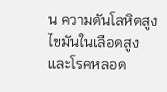น ความดันโลหิตสูง ไขมันในเลือดสูง และโรคหลอด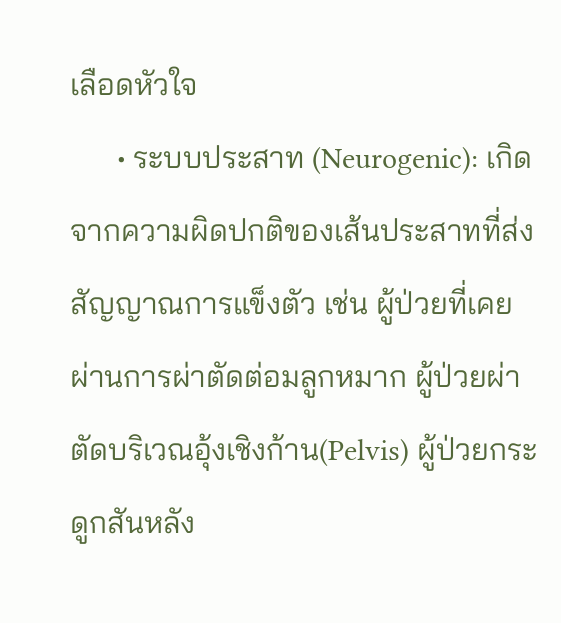เลือดหัวใจ
      • ระบบประสาท (Neurogenic): เกิดจากความผิดปกติของเส้นประสาทที่ส่งสัญญาณการแข็งตัว เช่น ผู้ป่วยที่เคยผ่านการผ่าตัดต่อมลูกหมาก ผู้ป่วยผ่าตัดบริเวณอุ้งเชิงก้าน(Pelvis) ผู้ป่วยกระดูกสันหลัง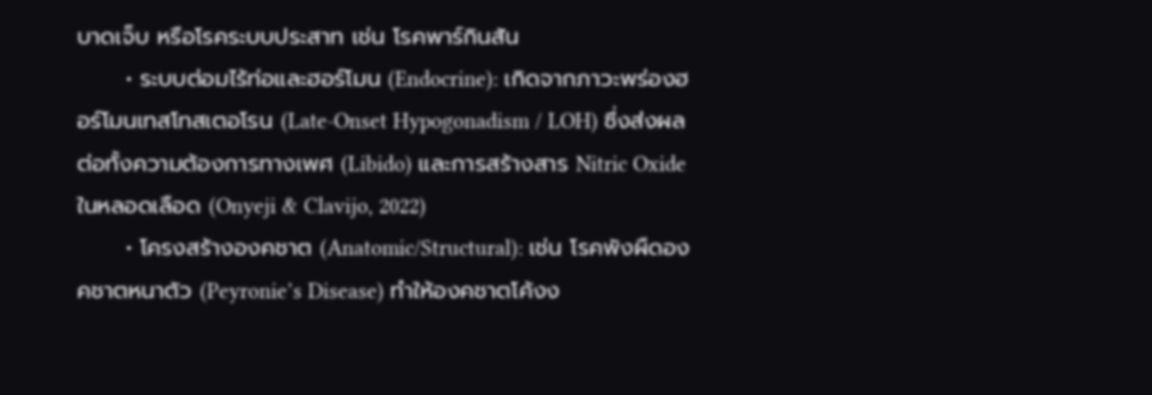บาดเจ็บ หรือโรคระบบประสาท เช่น โรคพาร์กินสัน
      • ระบบต่อมไร้ท่อและฮอร์โมน (Endocrine): เกิดจากภาวะพร่องฮอร์โมนเทสโทสเตอโรน (Late-Onset Hypogonadism / LOH) ซึ่งส่งผลต่อทั้งความต้องการทางเพศ (Libido) และการสร้างสาร Nitric Oxide ในหลอดเลือด (Onyeji & Clavijo, 2022)
      • โครงสร้างองคชาต (Anatomic/Structural): เช่น โรคพังผืดองคชาตหนาตัว (Peyronie’s Disease) ทำให้องคชาตโค้งง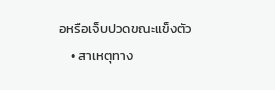อหรือเจ็บปวดขณะแข็งตัว
    • สาเหตุทาง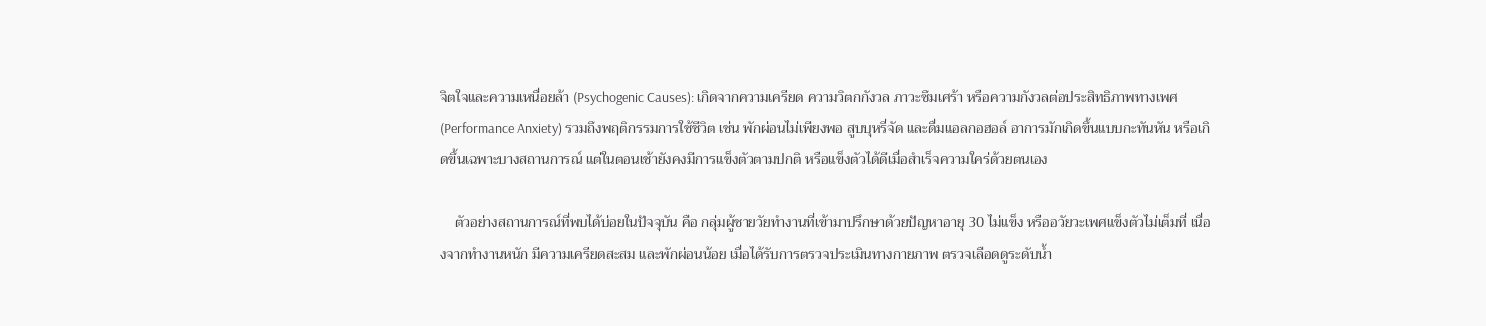จิตใจและความเหนื่อยล้า (Psychogenic Causes): เกิดจากความเครียด ความวิตกกังวล ภาวะซึมเศร้า หรือความกังวลต่อประสิทธิภาพทางเพศ (Performance Anxiety) รวมถึงพฤติกรรมการใช้ชีวิต เช่น พักผ่อนไม่เพียงพอ สูบบุหรี่จัด และดื่มแอลกอฮอล์ อาการมักเกิดขึ้นแบบกะทันหัน หรือเกิดขึ้นเฉพาะบางสถานการณ์ แต่ในตอนเช้ายังคงมีการแข็งตัวตามปกติ หรือแข็งตัวได้ดีเมื่อสำเร็จความใคร่ด้วยตนเอง

    ตัวอย่างสถานการณ์ที่พบได้บ่อยในปัจจุบัน คือ กลุ่มผู้ชายวัยทำงานที่เข้ามาปรึกษาด้วยปัญหาอายุ 30 ไม่แข็ง หรืออวัยวะเพศแข็งตัวไม่เต็มที่ เนื่องจากทำงานหนัก มีความเครียดสะสม และพักผ่อนน้อย เมื่อได้รับการตรวจประเมินทางกายภาพ ตรวจเลือดดูระดับน้ำ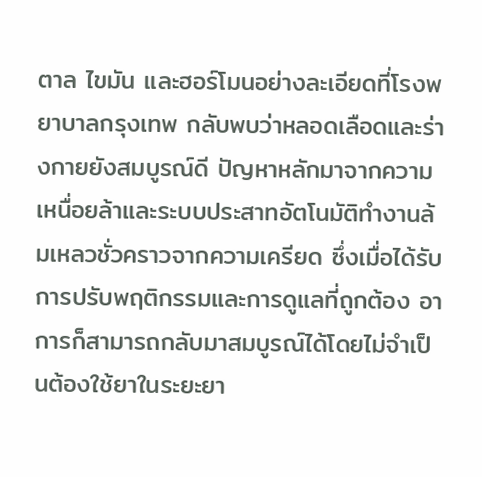ตาล ไขมัน และฮอร์โมนอย่างละเอียดที่โรงพยาบาลกรุงเทพ กลับพบว่าหลอดเลือดและร่างกายยังสมบูรณ์ดี ปัญหาหลักมาจากความเหนื่อยล้าและระบบประสาทอัตโนมัติทำงานล้มเหลวชั่วคราวจากความเครียด ซึ่งเมื่อได้รับการปรับพฤติกรรมและการดูแลที่ถูกต้อง อาการก็สามารถกลับมาสมบูรณ์ได้โดยไม่จำเป็นต้องใช้ยาในระยะยา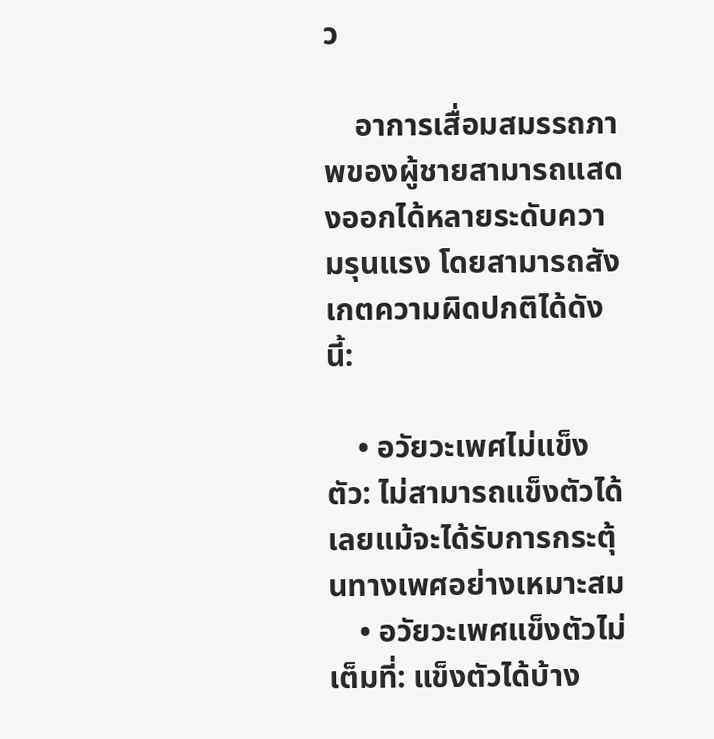ว

    อาการเสื่อมสมรรถภาพของผู้ชายสามารถแสดงออกได้หลายระดับความรุนแรง โดยสามารถสังเกตความผิดปกติได้ดังนี้:

    • อวัยวะเพศไม่แข็งตัว: ไม่สามารถแข็งตัวได้เลยแม้จะได้รับการกระตุ้นทางเพศอย่างเหมาะสม
    • อวัยวะเพศแข็งตัวไม่เต็มที่: แข็งตัวได้บ้าง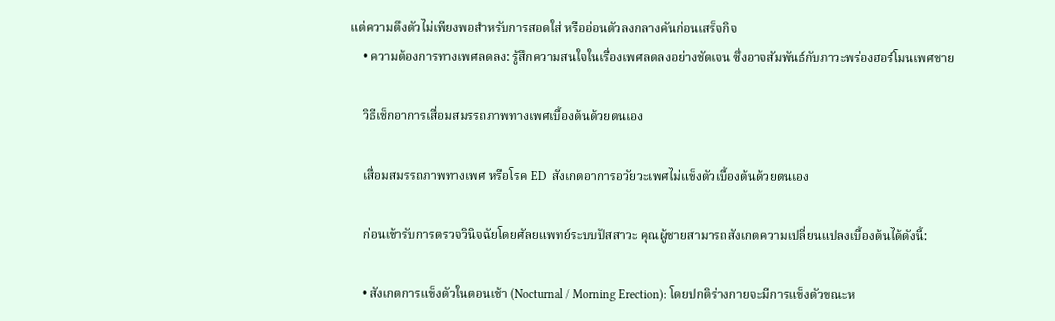แต่ความตึงตัวไม่เพียงพอสำหรับการสอดใส่ หรืออ่อนตัวลงกลางคันก่อนเสร็จกิจ
    • ความต้องการทางเพศลดลง: รู้สึกความสนใจในเรื่องเพศลดลงอย่างชัดเจน ซึ่งอาจสัมพันธ์กับภาวะพร่องฮอร์โมนเพศชาย

    วิธีเช็กอาการเสื่อมสมรรถภาพทางเพศเบื้องต้นด้วยตนเอง

    เสื่อมสมรรถภาพทางเพศ หรือโรค ED  สังเกตอาการอวัยวะเพศไม่แข็งตัวเบื้องต้นด้วยตนเอง

    ก่อนเข้ารับการตรวจวินิจฉัยโดยศัลยแพทย์ระบบปัสสาวะ คุณผู้ชายสามารถสังเกตความเปลี่ยนแปลงเบื้องต้นได้ดังนี้:

    • สังเกตการแข็งตัวในตอนเช้า (Nocturnal / Morning Erection): โดยปกติร่างกายจะมีการแข็งตัวขณะห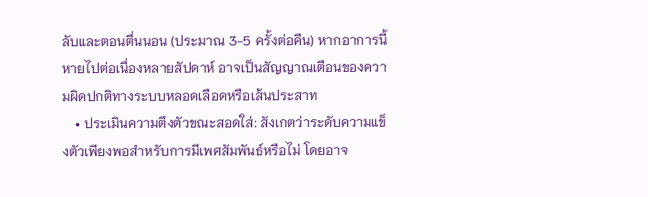ลับและตอนตื่นนอน (ประมาณ 3-5 ครั้งต่อคืน) หากอาการนี้หายไปต่อเนื่องหลายสัปดาห์ อาจเป็นสัญญาณเตือนของความผิดปกติทางระบบหลอดเลือดหรือเส้นประสาท
    • ประเมินความตึงตัวขณะสอดใส่: สังเกตว่าระดับความแข็งตัวเพียงพอสำหรับการมีเพศสัมพันธ์หรือไม่ โดยอาจ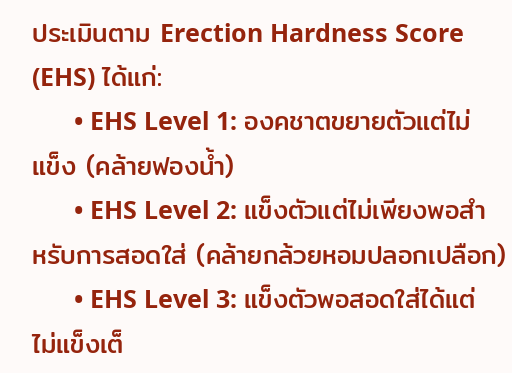ประเมินตาม Erection Hardness Score (EHS) ได้แก่:
      • EHS Level 1: องคชาตขยายตัวแต่ไม่แข็ง (คล้ายฟองน้ำ)
      • EHS Level 2: แข็งตัวแต่ไม่เพียงพอสำหรับการสอดใส่ (คล้ายกล้วยหอมปลอกเปลือก)
      • EHS Level 3: แข็งตัวพอสอดใส่ได้แต่ไม่แข็งเต็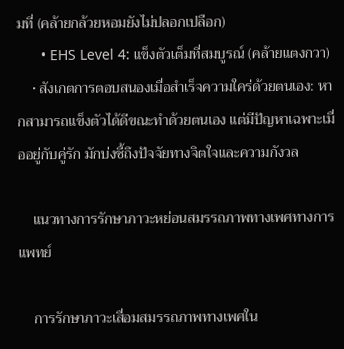มที่ (คล้ายกล้วยหอมยังไม่ปลอกเปลือก)
      • EHS Level 4: แข็งตัวเต็มที่สมบูรณ์ (คล้ายแตงกวา)
    • สังเกตการตอบสนองเมื่อสำเร็จความใคร่ด้วยตนเอง: หากสามารถแข็งตัวได้ดีขณะทำด้วยตนเอง แต่มีปัญหาเฉพาะเมื่ออยู่กับคู่รัก มักบ่งชี้ถึงปัจจัยทางจิตใจและความกังวล

    แนวทางการรักษาภาวะหย่อนสมรรถภาพทางเพศทางการแพทย์

    การรักษาภาวะเสื่อมสมรรถภาพทางเพศใน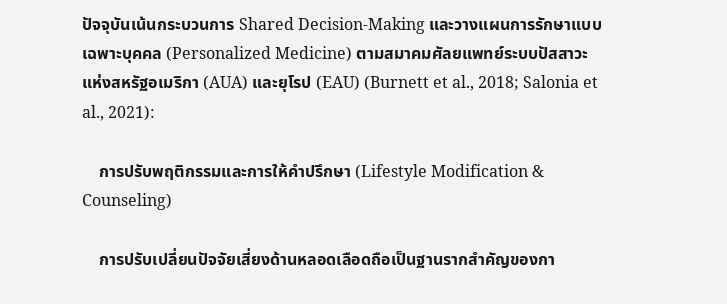ปัจจุบันเน้นกระบวนการ Shared Decision-Making และวางแผนการรักษาแบบเฉพาะบุคคล (Personalized Medicine) ตามสมาคมศัลยแพทย์ระบบปัสสาวะแห่งสหรัฐอเมริกา (AUA) และยุโรป (EAU) (Burnett et al., 2018; Salonia et al., 2021):

    การปรับพฤติกรรมและการให้คำปรึกษา (Lifestyle Modification & Counseling)

    การปรับเปลี่ยนปัจจัยเสี่ยงด้านหลอดเลือดถือเป็นฐานรากสำคัญของกา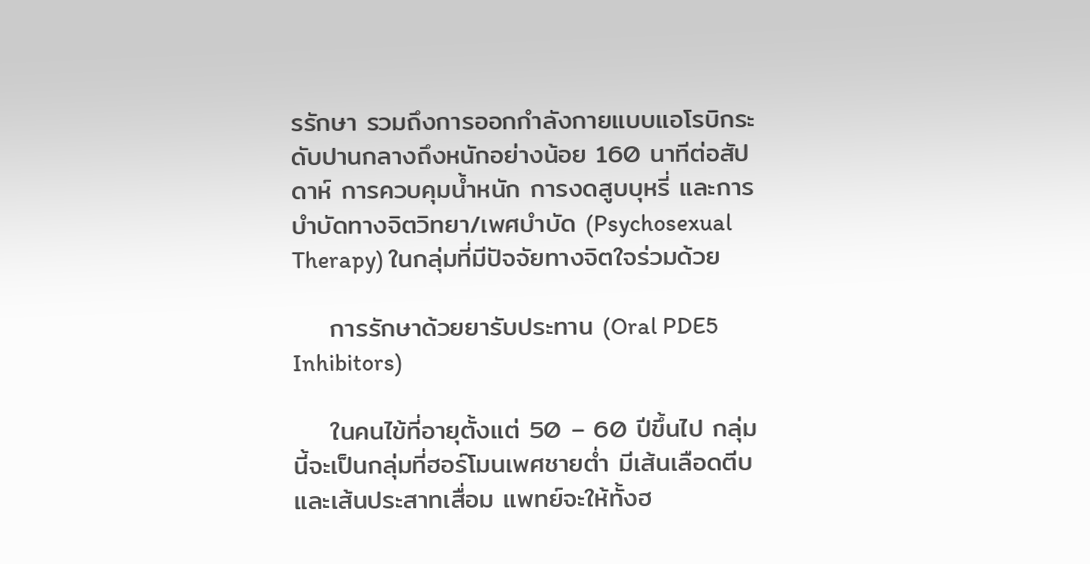รรักษา รวมถึงการออกกำลังกายแบบแอโรบิกระดับปานกลางถึงหนักอย่างน้อย 160 นาทีต่อสัปดาห์ การควบคุมน้ำหนัก การงดสูบบุหรี่ และการบำบัดทางจิตวิทยา/เพศบำบัด (Psychosexual Therapy) ในกลุ่มที่มีปัจจัยทางจิตใจร่วมด้วย

    การรักษาด้วยยารับประทาน (Oral PDE5 Inhibitors)

    ในคนไข้ที่อายุตั้งแต่ 50 – 60 ปีขึ้นไป กลุ่มนี้จะเป็นกลุ่มที่ฮอร์โมนเพศชายต่ำ มีเส้นเลือดตีบและเส้นประสาทเสื่อม แพทย์จะให้ทั้งฮ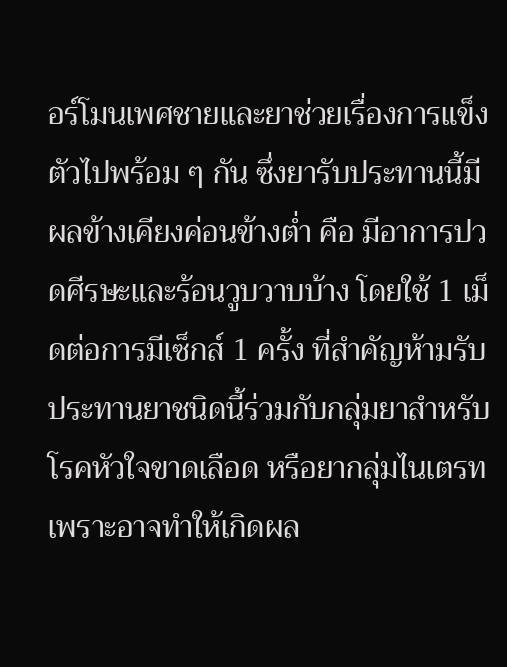อร์โมนเพศชายและยาช่วยเรื่องการแข็งตัวไปพร้อม ๆ กัน ซึ่งยารับประทานนี้มีผลข้างเคียงค่อนข้างต่ำ คือ มีอาการปวดศีรษะและร้อนวูบวาบบ้าง โดยใช้ 1 เม็ดต่อการมีเซ็กส์ 1 ครั้ง ที่สำคัญห้ามรับประทานยาชนิดนี้ร่วมกับกลุ่มยาสำหรับโรคหัวใจขาดเลือด หรือยากลุ่มไนเตรท เพราะอาจทำให้เกิดผล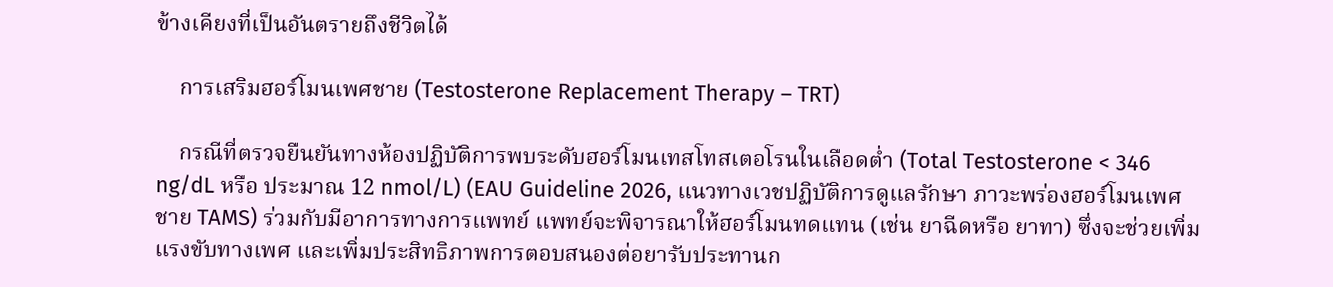ข้างเคียงที่เป็นอันตรายถึงชีวิตได้

    การเสริมฮอร์โมนเพศชาย (Testosterone Replacement Therapy – TRT)

    กรณีที่ตรวจยืนยันทางห้องปฏิบัติการพบระดับฮอร์โมนเทสโทสเตอโรนในเลือดต่ำ (Total Testosterone < 346 ng/dL หรือ ประมาณ 12 nmol/L) (EAU Guideline 2026, แนวทางเวชปฏิบัติการดูแลรักษา ภาวะพร่องฮอร์โมนเพศชาย TAMS) ร่วมกับมีอาการทางการแพทย์ แพทย์จะพิจารณาให้ฮอร์โมนทดแทน (เช่น ยาฉีดหรือ ยาทา) ซึ่งจะช่วยเพิ่มแรงขับทางเพศ และเพิ่มประสิทธิภาพการตอบสนองต่อยารับประทานก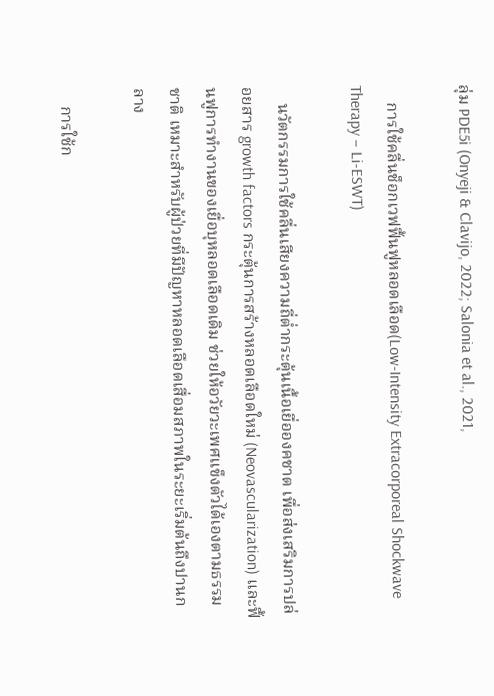ลุ่ม PDE5i (Onyeji & Clavijo, 2022; Salonia et al., 2021,

    การใช้คลื่นช็อกเวฟฟื้นฟูหลอดเลือด(Low-Intensity Extracorporeal Shockwave Therapy – Li-ESWT)

    นวัตกรรมการใช้คลื่นเสียงความถี่ต่ำกระตุ้นเนื้อเยื่อองคชาต เพื่อส่งเสริมการปล่อยสาร growth factors กระตุ้นการสร้างหลอดเลือดใหม่ (Neovascularization) และฟื้นฟูการทำงานของเยื่อบุหลอดเลือดเดิม ช่วยให้อวัยวะเพศแข็งตัวได้เองตามธรรมชาติ เหมาะสำหรับผู้ป่วยที่มีปัญหาหลอดเลือดเสื่อมสภาพในระยะเริ่มต้นถึงปานกลาง

    การใช้ก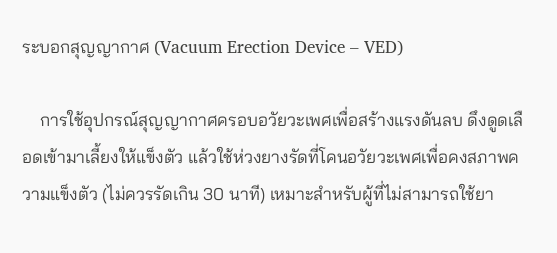ระบอกสุญญากาศ (Vacuum Erection Device – VED)

    การใช้อุปกรณ์สุญญากาศครอบอวัยวะเพศเพื่อสร้างแรงดันลบ ดึงดูดเลือดเข้ามาเลี้ยงให้แข็งตัว แล้วใช้ห่วงยางรัดที่โคนอวัยวะเพศเพื่อคงสภาพความแข็งตัว (ไม่ควรรัดเกิน 30 นาที) เหมาะสำหรับผู้ที่ไม่สามารถใช้ยา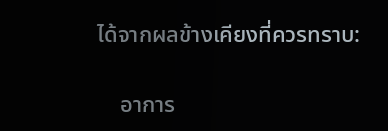ได้จากผลข้างเคียงที่ควรทราบ:

    อาการ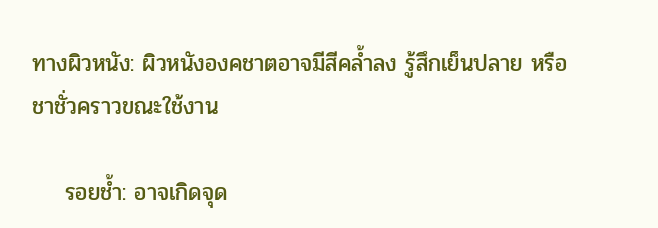ทางผิวหนัง: ผิวหนังองคชาตอาจมีสีคล้ำลง รู้สึกเย็นปลาย หรือชาชั่วคราวขณะใช้งาน

    รอยช้ำ: อาจเกิดจุด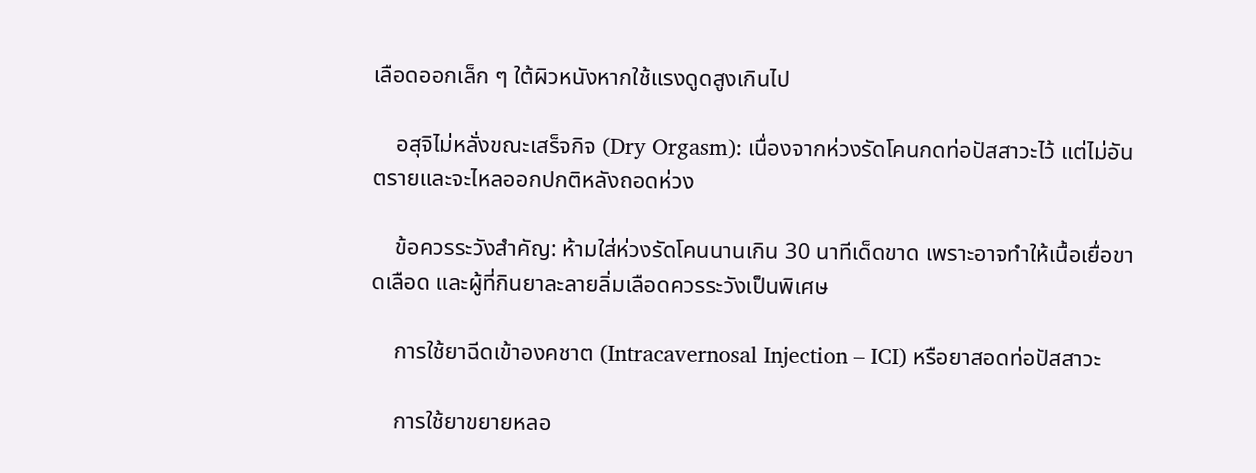เลือดออกเล็ก ๆ ใต้ผิวหนังหากใช้แรงดูดสูงเกินไป

    อสุจิไม่หลั่งขณะเสร็จกิจ (Dry Orgasm): เนื่องจากห่วงรัดโคนกดท่อปัสสาวะไว้ แต่ไม่อันตรายและจะไหลออกปกติหลังถอดห่วง

    ข้อควรระวังสำคัญ: ห้ามใส่ห่วงรัดโคนนานเกิน 30 นาทีเด็ดขาด เพราะอาจทำให้เนื้อเยื่อขาดเลือด และผู้ที่กินยาละลายลิ่มเลือดควรระวังเป็นพิเศษ

    การใช้ยาฉีดเข้าองคชาต (Intracavernosal Injection – ICI) หรือยาสอดท่อปัสสาวะ

    การใช้ยาขยายหลอ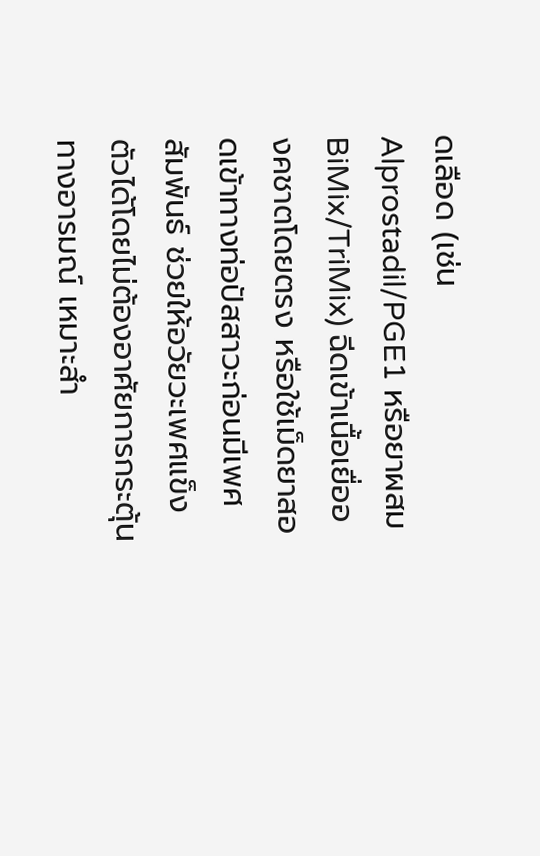ดเลือด (เช่น Alprostadil/PGE1 หรือยาผสม BiMix/TriMix) ฉีดเข้าเนื้อเยื่อองคชาตโดยตรง หรือใช้เม็ดยาสอดเข้าทางท่อปัสสาวะก่อนมีเพศสัมพันธ์ ช่วยให้อวัยวะเพศแข็งตัวได้โดยไม่ต้องอาศัยการกระตุ้นทางอารมณ์ เหมาะสำ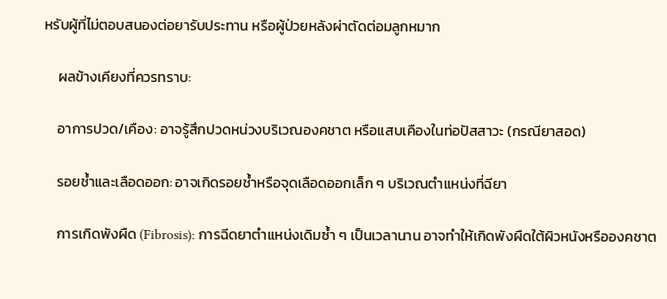หรับผู้ที่ไม่ตอบสนองต่อยารับประทาน หรือผู้ป่วยหลังผ่าตัดต่อมลูกหมาก

    ผลข้างเคียงที่ควรทราบ:

    อาการปวด/เคือง: อาจรู้สึกปวดหน่วงบริเวณองคชาต หรือแสบเคืองในท่อปัสสาวะ (กรณียาสอด)

    รอยช้ำและเลือดออก: อาจเกิดรอยช้ำหรือจุดเลือดออกเล็ก ๆ บริเวณตำแหน่งที่ฉียา

    การเกิดพังผืด (Fibrosis): การฉีดยาตำแหน่งเดิมซ้ำ ๆ เป็นเวลานาน อาจทำให้เกิดพังผืดใต้ผิวหนังหรือองคชาต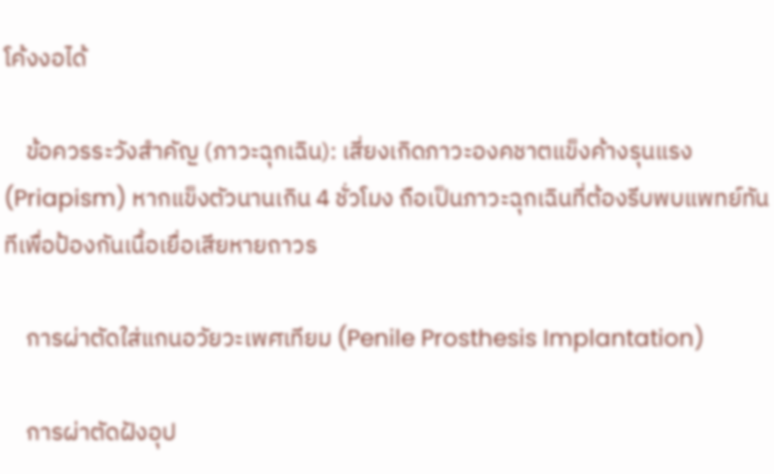โค้งงอได้

    ข้อควรระวังสำคัญ (ภาวะฉุกเฉิน): เสี่ยงเกิดภาวะองคชาตแข็งค้างรุนแรง (Priapism) หากแข็งตัวนานเกิน 4 ชั่วโมง ถือเป็นภาวะฉุกเฉินที่ต้องรีบพบแพทย์ทันทีเพื่อป้องกันเนื้อเยื่อเสียหายถาวร

    การผ่าตัดใส่แกนอวัยวะเพศเทียม (Penile Prosthesis Implantation)

    การผ่าตัดฝังอุป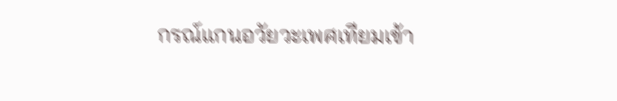กรณ์แกนอวัยวะเพศเทียมเข้า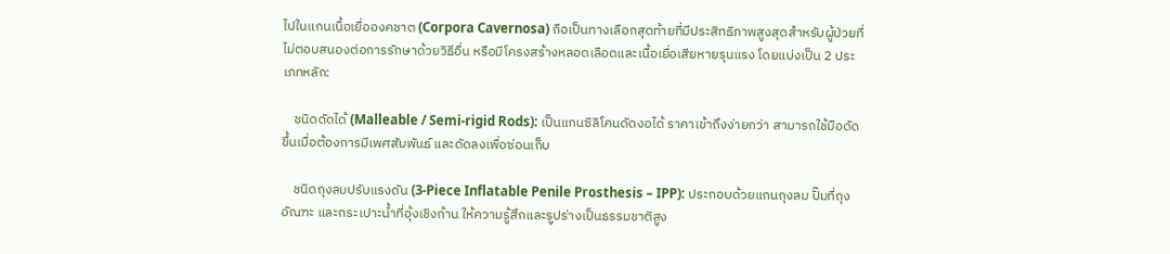ไปในแกนเนื้อเยื่อองคชาต (Corpora Cavernosa) ถือเป็นทางเลือกสุดท้ายที่มีประสิทธิภาพสูงสุดสำหรับผู้ป่วยที่ไม่ตอบสนองต่อการรักษาด้วยวิธีอื่น หรือมีโครงสร้างหลอดเลือดและเนื้อเยื่อเสียหายรุนแรง โดยแบ่งเป็น 2 ประเภทหลัก:

    ชนิดดัดได้ (Malleable / Semi-rigid Rods): เป็นแกนซิลิโคนดัดงอได้ ราคาเข้าถึงง่ายกว่า สามารถใช้มือดัดขึ้นเมื่อต้องการมีเพศสัมพันธ์ และดัดลงเพื่อซ่อนเก็บ

    ชนิดถุงลมปรับแรงดัน (3-Piece Inflatable Penile Prosthesis – IPP): ประกอบด้วยแกนถุงลม ปั๊มที่ถุงอัณฑะ และกระเปาะน้ำที่อุ้งเชิงก้าน ให้ความรู้สึกและรูปร่างเป็นธรรมชาติสูง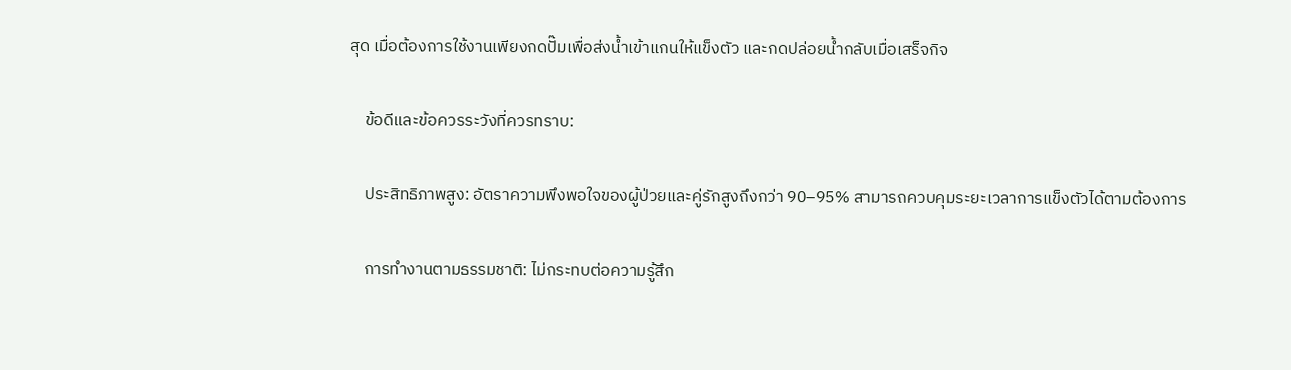สุด เมื่อต้องการใช้งานเพียงกดปั๊มเพื่อส่งน้ำเข้าแกนให้แข็งตัว และกดปล่อยน้ำกลับเมื่อเสร็จกิจ

    ข้อดีและข้อควรระวังที่ควรทราบ:

    ประสิทธิภาพสูง: อัตราความพึงพอใจของผู้ป่วยและคู่รักสูงถึงกว่า 90–95% สามารถควบคุมระยะเวลาการแข็งตัวได้ตามต้องการ

    การทำงานตามธรรมชาติ: ไม่กระทบต่อความรู้สึก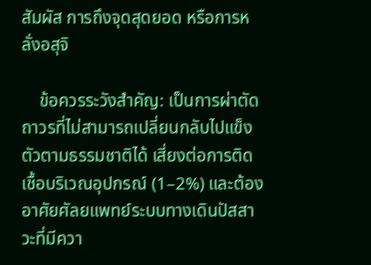สัมผัส การถึงจุดสุดยอด หรือการหลั่งอสุจิ

    ข้อควรระวังสำคัญ: เป็นการผ่าตัดถาวรที่ไม่สามารถเปลี่ยนกลับไปแข็งตัวตามธรรมชาติได้ เสี่ยงต่อการติดเชื้อบริเวณอุปกรณ์ (1–2%) และต้องอาศัยศัลยแพทย์ระบบทางเดินปัสสาวะที่มีควา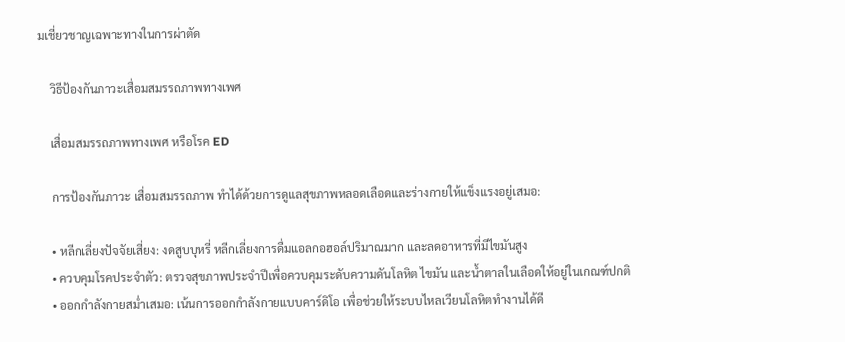มเชี่ยวชาญเฉพาะทางในการผ่าตัด

    วิธีป้องกันภาวะเสื่อมสมรรถภาพทางเพศ

    เสื่อมสมรรถภาพทางเพศ หรือโรค ED

    การป้องกันภาวะ เสื่อมสมรรถภาพ ทำได้ด้วยการดูแลสุขภาพหลอดเลือดและร่างกายให้แข็งแรงอยู่เสมอ:

    • หลีกเลี่ยงปัจจัยเสี่ยง: งดสูบบุหรี่ หลีกเลี่ยงการดื่มแอลกอฮอล์ปริมาณมาก และลดอาหารที่มีไขมันสูง
    • ควบคุมโรคประจำตัว: ตรวจสุขภาพประจำปีเพื่อควบคุมระดับความดันโลหิต ไขมัน และน้ำตาลในเลือดให้อยู่ในเกณฑ์ปกติ
    • ออกกำลังกายสม่ำเสมอ: เน้นการออกกำลังกายแบบคาร์ดิโอ เพื่อช่วยให้ระบบไหลเวียนโลหิตทำงานได้ดี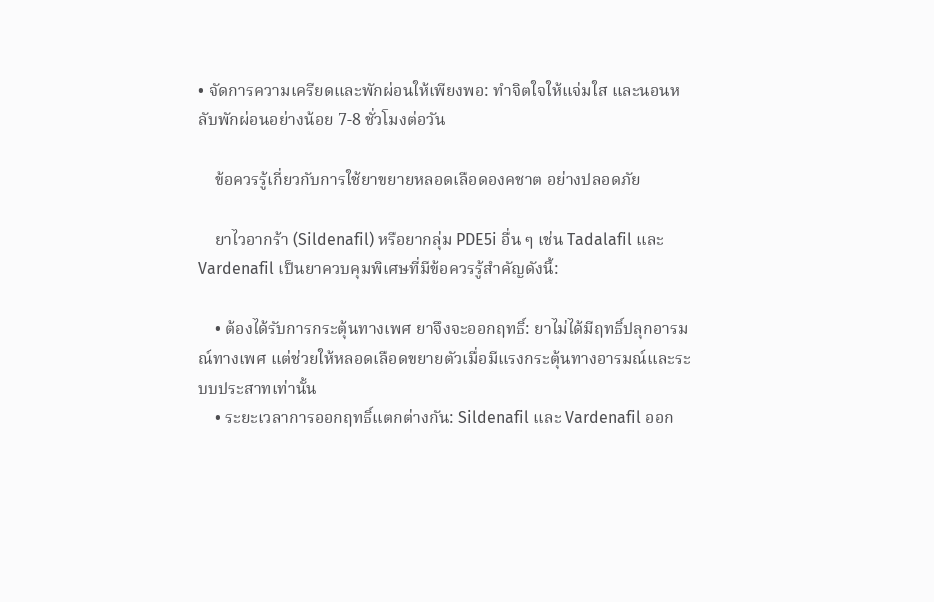• จัดการความเครียดและพักผ่อนให้เพียงพอ: ทำจิตใจให้แจ่มใส และนอนหลับพักผ่อนอย่างน้อย 7-8 ชั่วโมงต่อวัน

    ข้อควรรู้เกี่ยวกับการใช้ยาขยายหลอดเลือดองคชาต อย่างปลอดภัย

    ยาไวอากร้า (Sildenafil) หรือยากลุ่ม PDE5i อื่น ๆ เช่น Tadalafil และ Vardenafil เป็นยาควบคุมพิเศษที่มีข้อควรรู้สำคัญดังนี้:

    • ต้องได้รับการกระตุ้นทางเพศ ยาจึงจะออกฤทธิ์: ยาไม่ได้มีฤทธิ์ปลุกอารมณ์ทางเพศ แต่ช่วยให้หลอดเลือดขยายตัวเมื่อมีแรงกระตุ้นทางอารมณ์และระบบประสาทเท่านั้น
    • ระยะเวลาการออกฤทธิ์แตกต่างกัน: Sildenafil และ Vardenafil ออก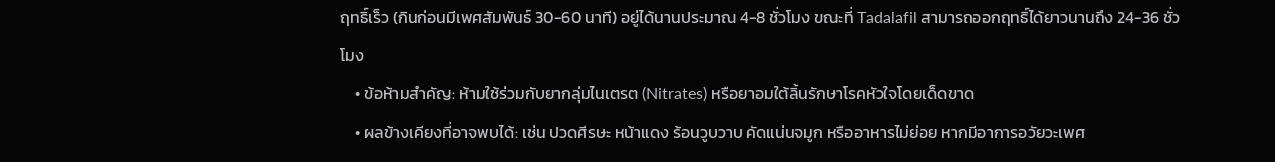ฤทธิ์เร็ว (กินก่อนมีเพศสัมพันธ์ 30-60 นาที) อยู่ได้นานประมาณ 4-8 ชั่วโมง ขณะที่ Tadalafil สามารถออกฤทธิ์ได้ยาวนานถึง 24-36 ชั่วโมง
    • ข้อห้ามสำคัญ: ห้ามใช้ร่วมกับยากลุ่มไนเตรต (Nitrates) หรือยาอมใต้ลิ้นรักษาโรคหัวใจโดยเด็ดขาด
    • ผลข้างเคียงที่อาจพบได้: เช่น ปวดศีรษะ หน้าแดง ร้อนวูบวาบ คัดแน่นจมูก หรืออาหารไม่ย่อย หากมีอาการอวัยวะเพศ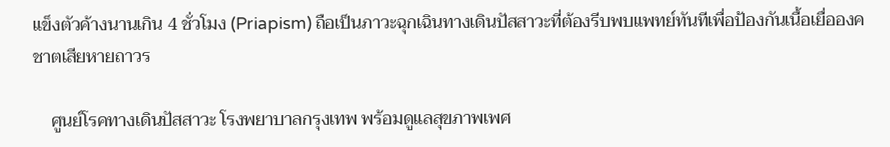แข็งตัวค้างนานเกิน 4 ชั่วโมง (Priapism) ถือเป็นภาวะฉุกเฉินทางเดินปัสสาวะที่ต้องรีบพบแพทย์ทันทีเพื่อป้องกันเนื้อเยื่อองคชาตเสียหายถาวร

    ศูนย์โรคทางเดินปัสสาวะ โรงพยาบาลกรุงเทพ พร้อมดูแลสุขภาพเพศ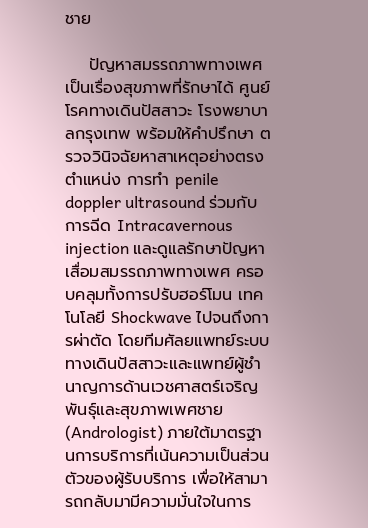ชาย

    ปัญหาสมรรถภาพทางเพศเป็นเรื่องสุขภาพที่รักษาได้ ศูนย์โรคทางเดินปัสสาวะ โรงพยาบาลกรุงเทพ พร้อมให้คำปรึกษา ตรวจวินิจฉัยหาสาเหตุอย่างตรงตำแหน่ง การทำ penile doppler ultrasound ร่วมกับการฉีด Intracavernous injection และดูแลรักษาปัญหาเสื่อมสมรรถภาพทางเพศ ครอบคลุมทั้งการปรับฮอร์โมน เทคโนโลยี Shockwave ไปจนถึงการผ่าตัด โดยทีมศัลยแพทย์ระบบทางเดินปัสสาวะและแพทย์ผู้ชำนาญการด้านเวชศาสตร์เจริญพันธุ์และสุขภาพเพศชาย (Andrologist) ภายใต้มาตรฐานการบริการที่เน้นความเป็นส่วนตัวของผู้รับบริการ เพื่อให้สามารถกลับมามีความมั่นใจในการ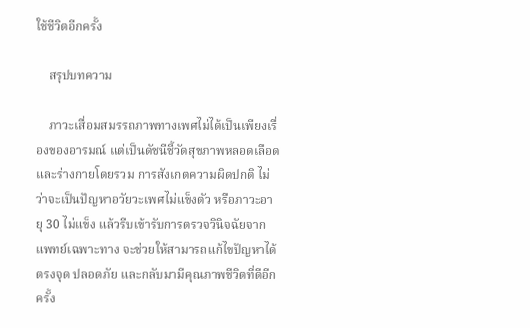ใช้ชีวิตอีกครั้ง

    สรุปบทความ

    ภาวะเสื่อมสมรรถภาพทางเพศไม่ได้เป็นเพียงเรื่องของอารมณ์ แต่เป็นดัชนีชี้วัดสุขภาพหลอดเลือดและร่างกายโดยรวม การสังเกตความผิดปกติ ไม่ว่าจะเป็นปัญหาอวัยวะเพศไม่แข็งตัว หรือภาวะอายุ 30 ไม่แข็ง แล้วรีบเข้ารับการตรวจวินิจฉัยจากแพทย์เฉพาะทาง จะช่วยให้สามารถแก้ไขปัญหาได้ตรงจุด ปลอดภัย และกลับมามีคุณภาพชีวิตที่ดีอีกครั้ง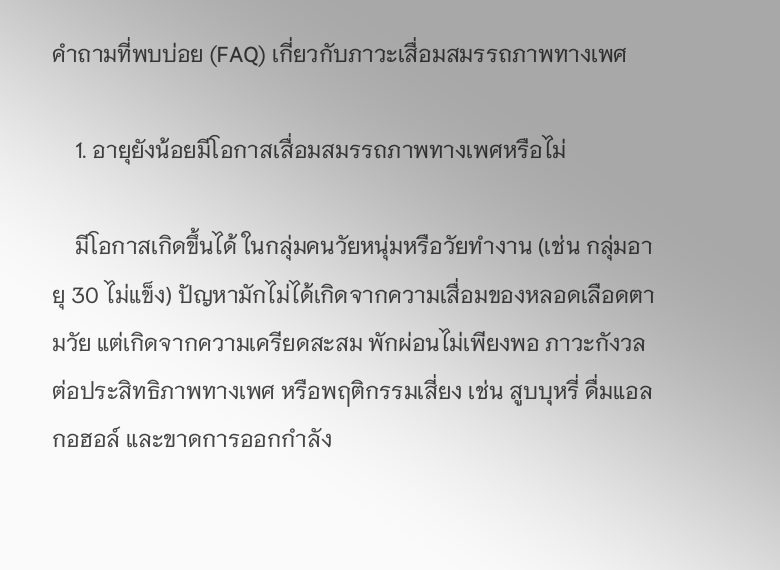คำถามที่พบบ่อย (FAQ) เกี่ยวกับภาวะเสื่อมสมรรถภาพทางเพศ

    1. อายุยังน้อยมีโอกาสเสื่อมสมรรถภาพทางเพศหรือไม่

    มีโอกาสเกิดขึ้นได้ ในกลุ่มคนวัยหนุ่มหรือวัยทำงาน (เช่น กลุ่มอายุ 30 ไม่แข็ง) ปัญหามักไม่ได้เกิดจากความเสื่อมของหลอดเลือดตามวัย แต่เกิดจากความเครียดสะสม พักผ่อนไม่เพียงพอ ภาวะกังวลต่อประสิทธิภาพทางเพศ หรือพฤติกรรมเสี่ยง เช่น สูบบุหรี่ ดื่มแอลกอฮอล์ และขาดการออกกำลัง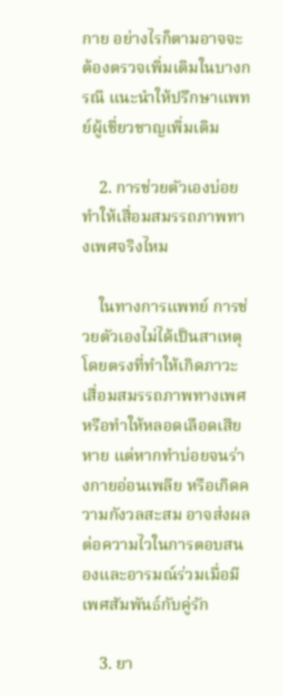กาย อย่างไรก็ตามอาจจะต้องตรวจเพิ่มเติมในบางกรณี แนะนำให้ปรึกษาแพทย์ผู้เชี่ยวชาญเพิ่มเติม

    2. การช่วยตัวเองบ่อยทำให้เสื่อมสมรรถภาพทางเพศจริงไหม

    ในทางการแพทย์ การช่วยตัวเองไม่ได้เป็นสาเหตุโดยตรงที่ทำให้เกิดภาวะเสื่อมสมรรถภาพทางเพศหรือทำให้หลอดเลือดเสียหาย แต่หากทำบ่อยจนร่างกายอ่อนเพลีย หรือเกิดความกังวลสะสม อาจส่งผลต่อความไวในการตอบสนองและอารมณ์ร่วมเมื่อมีเพศสัมพันธ์กับคู่รัก

    3. ยา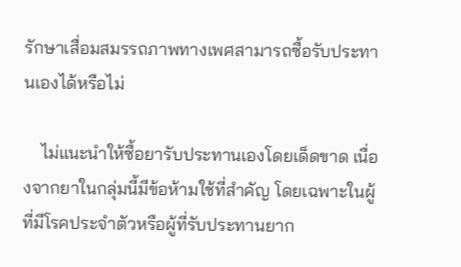รักษาเสื่อมสมรรถภาพทางเพศสามารถซื้อรับประทานเองได้หรือไม่

    ไม่แนะนำให้ซื้อยารับประทานเองโดยเด็ดขาด เนื่องจากยาในกลุ่มนี้มีข้อห้ามใช้ที่สำคัญ โดยเฉพาะในผู้ที่มีโรคประจำตัวหรือผู้ที่รับประทานยาก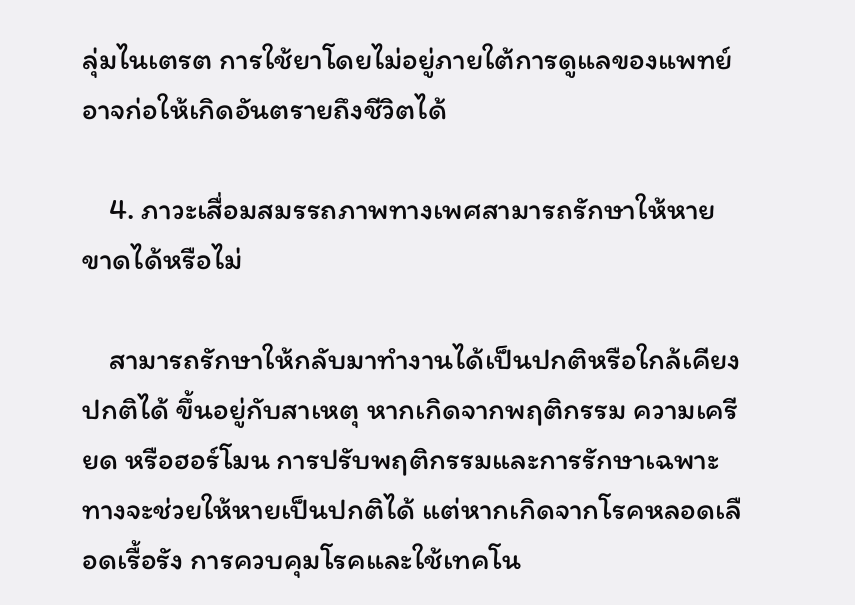ลุ่มไนเตรต การใช้ยาโดยไม่อยู่ภายใต้การดูแลของแพทย์อาจก่อให้เกิดอันตรายถึงชีวิตได้

    4. ภาวะเสื่อมสมรรถภาพทางเพศสามารถรักษาให้หายขาดได้หรือไม่

    สามารถรักษาให้กลับมาทำงานได้เป็นปกติหรือใกล้เคียงปกติได้ ขึ้นอยู่กับสาเหตุ หากเกิดจากพฤติกรรม ความเครียด หรือฮอร์โมน การปรับพฤติกรรมและการรักษาเฉพาะทางจะช่วยให้หายเป็นปกติได้ แต่หากเกิดจากโรคหลอดเลือดเรื้อรัง การควบคุมโรคและใช้เทคโน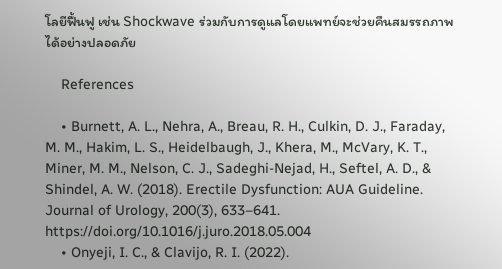โลยีฟื้นฟู เช่น Shockwave ร่วมกับการดูแลโดยแพทย์จะช่วยคืนสมรรถภาพได้อย่างปลอดภัย

    References

    • Burnett, A. L., Nehra, A., Breau, R. H., Culkin, D. J., Faraday, M. M., Hakim, L. S., Heidelbaugh, J., Khera, M., McVary, K. T., Miner, M. M., Nelson, C. J., Sadeghi-Nejad, H., Seftel, A. D., & Shindel, A. W. (2018). Erectile Dysfunction: AUA Guideline. Journal of Urology, 200(3), 633–641. https://doi.org/10.1016/j.juro.2018.05.004
    • Onyeji, I. C., & Clavijo, R. I. (2022).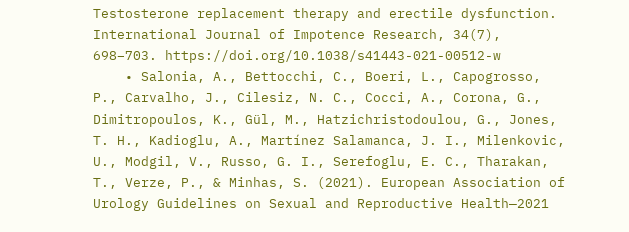Testosterone replacement therapy and erectile dysfunction. International Journal of Impotence Research, 34(7), 698–703. https://doi.org/10.1038/s41443-021-00512-w
    • Salonia, A., Bettocchi, C., Boeri, L., Capogrosso, P., Carvalho, J., Cilesiz, N. C., Cocci, A., Corona, G., Dimitropoulos, K., Gül, M., Hatzichristodoulou, G., Jones, T. H., Kadioglu, A., Martínez Salamanca, J. I., Milenkovic, U., Modgil, V., Russo, G. I., Serefoglu, E. C., Tharakan, T., Verze, P., & Minhas, S. (2021). European Association of Urology Guidelines on Sexual and Reproductive Health—2021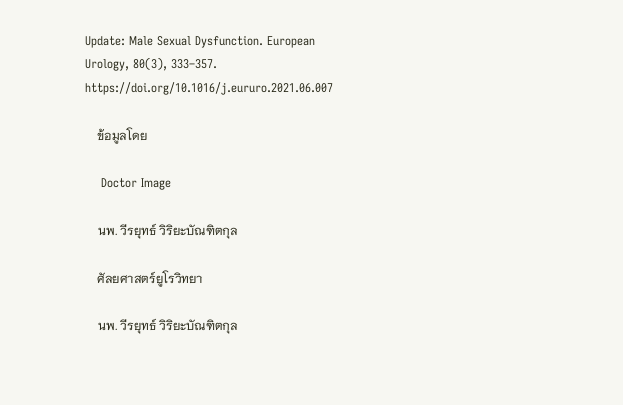Update: Male Sexual Dysfunction. European Urology, 80(3), 333–357. https://doi.org/10.1016/j.eururo.2021.06.007

    ข้อมูลโดย

    Doctor Image

    นพ. วีรยุทธ์ วิริยะบัณฑิตกุล

    ศัลยศาสตร์ยูโรวิทยา

    นพ. วีรยุทธ์ วิริยะบัณฑิตกุล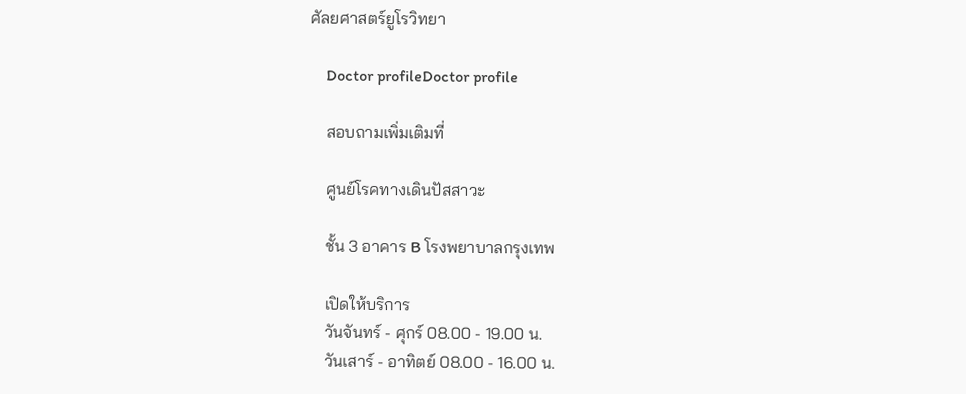ศัลยศาสตร์ยูโรวิทยา

    Doctor profileDoctor profile

    สอบถามเพิ่มเติมที่

    ศูนย์โรคทางเดินปัสสาวะ

    ชั้น 3 อาคาร B โรงพยาบาลกรุงเทพ

    เปิดให้บริการ
    วันจันทร์ - ศุกร์ 08.00 - 19.00 น.
    วันเสาร์ - อาทิตย์ 08.00 - 16.00 น.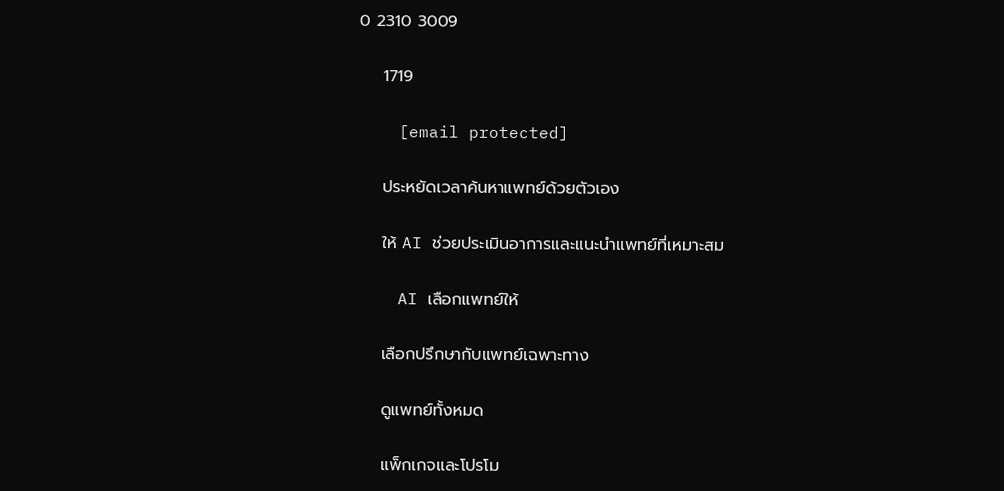0 2310 3009

    1719

    [email protected]

    ประหยัดเวลาค้นหาแพทย์ด้วยตัวเอง

    ให้ AI ช่วยประเมินอาการและแนะนำแพทย์ที่เหมาะสม

    AI เลือกแพทย์ให้

    เลือกปรึกษากับแพทย์เฉพาะทาง

    ดูแพทย์ทั้งหมด

    แพ็กเกจและโปรโม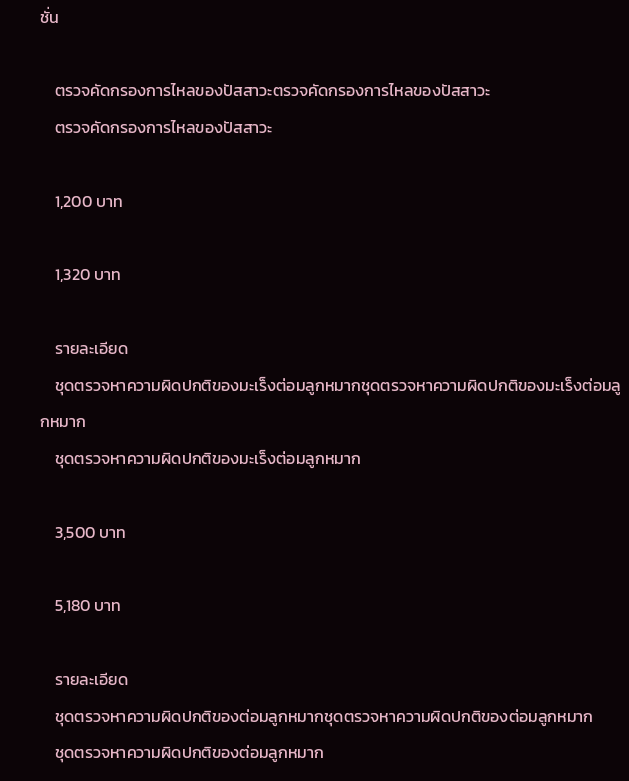ชั่น

    ตรวจคัดกรองการไหลของปัสสาวะตรวจคัดกรองการไหลของปัสสาวะ
    ตรวจคัดกรองการไหลของปัสสาวะ

    1,200 บาท

    1,320 บาท

    รายละเอียด
    ชุดตรวจหาความผิดปกติของมะเร็งต่อมลูกหมากชุดตรวจหาความผิดปกติของมะเร็งต่อมลูกหมาก
    ชุดตรวจหาความผิดปกติของมะเร็งต่อมลูกหมาก

    3,500 บาท

    5,180 บาท

    รายละเอียด
    ชุดตรวจหาความผิดปกติของต่อมลูกหมากชุดตรวจหาความผิดปกติของต่อมลูกหมาก
    ชุดตรวจหาความผิดปกติของต่อมลูกหมาก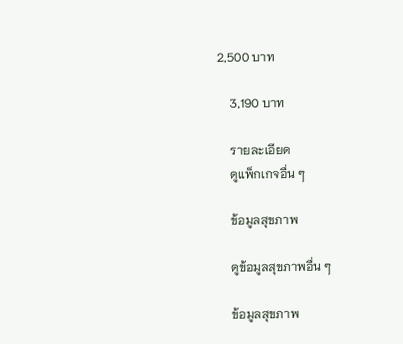2,500 บาท

    3,190 บาท

    รายละเอียด
    ดูแพ็กเกจอื่น ๆ

    ข้อมูลสุขภาพ

    ดูข้อมูลสุขภาพอื่น ๆ

    ข้อมูลสุขภาพ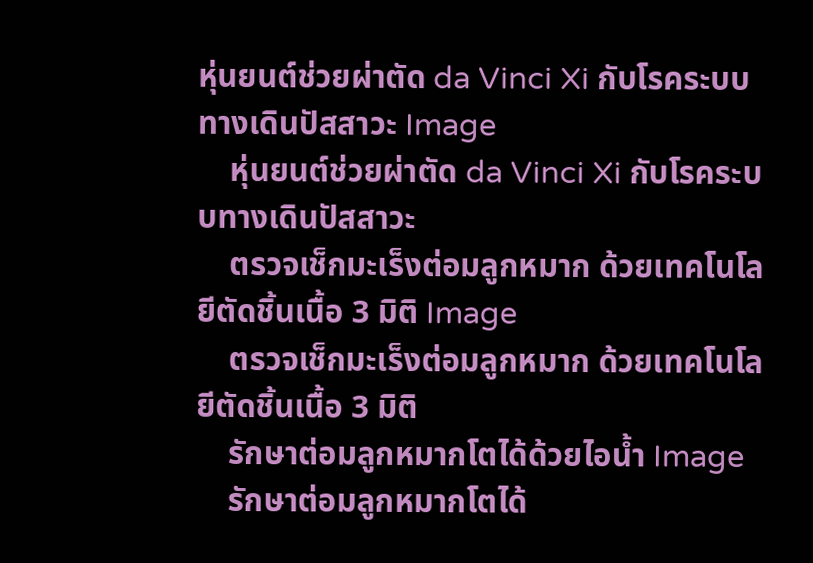หุ่นยนต์ช่วยผ่าตัด da Vinci Xi กับโรคระบบทางเดินปัสสาวะ Image
    หุ่นยนต์ช่วยผ่าตัด da Vinci Xi กับโรคระบบทางเดินปัสสาวะ
    ตรวจเช็กมะเร็งต่อมลูกหมาก ด้วยเทคโนโลยีตัดชิ้นเนื้อ 3 มิติ Image
    ตรวจเช็กมะเร็งต่อมลูกหมาก ด้วยเทคโนโลยีตัดชิ้นเนื้อ 3 มิติ
    รักษาต่อมลูกหมากโตได้ด้วยไอน้ำ Image
    รักษาต่อมลูกหมากโตได้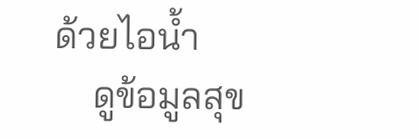ด้วยไอน้ำ
    ดูข้อมูลสุข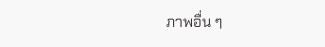ภาพอื่น ๆ